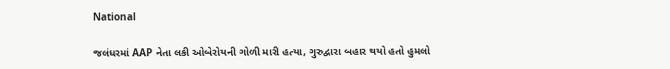National

જલંધરમાં AAP નેતા લકી ઓબેરોયની ગોળી મારી હત્યા, ગુરુદ્વારા બહાર થયો હતો હુમલો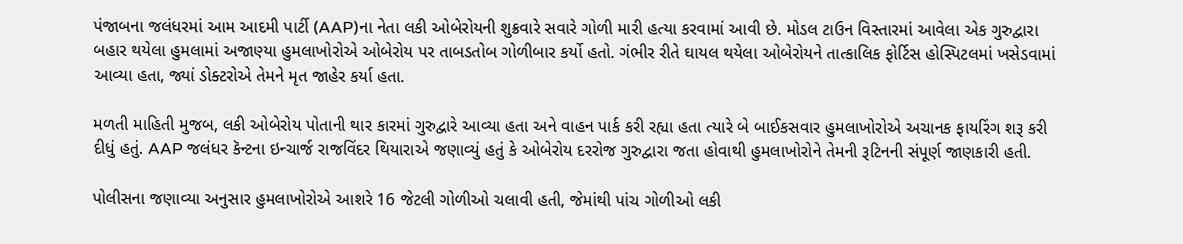પંજાબના જલંધરમાં આમ આદમી પાર્ટી (AAP)ના નેતા લકી ઓબેરોયની શુક્રવારે સવારે ગોળી મારી હત્યા કરવામાં આવી છે. મોડલ ટાઉન વિસ્તારમાં આવેલા એક ગુરુદ્વારા બહાર થયેલા હુમલામાં અજાણ્યા હુમલાખોરોએ ઓબેરોય પર તાબડતોબ ગોળીબાર કર્યો હતો. ગંભીર રીતે ઘાયલ થયેલા ઓબેરોયને તાત્કાલિક ફોર્ટિસ હોસ્પિટલમાં ખસેડવામાં આવ્યા હતા, જ્યાં ડોક્ટરોએ તેમને મૃત જાહેર કર્યા હતા.

મળતી માહિતી મુજબ, લકી ઓબેરોય પોતાની થાર કારમાં ગુરુદ્વારે આવ્યા હતા અને વાહન પાર્ક કરી રહ્યા હતા ત્યારે બે બાઈકસવાર હુમલાખોરોએ અચાનક ફાયરિંગ શરૂ કરી દીધું હતું. AAP જલંધર કૅન્ટના ઇન્ચાર્જ રાજવિંદર થિયારાએ જણાવ્યું હતું કે ઓબેરોય દરરોજ ગુરુદ્વારા જતા હોવાથી હુમલાખોરોને તેમની રૂટિનની સંપૂર્ણ જાણકારી હતી.

પોલીસના જણાવ્યા અનુસાર હુમલાખોરોએ આશરે 16 જેટલી ગોળીઓ ચલાવી હતી, જેમાંથી પાંચ ગોળીઓ લકી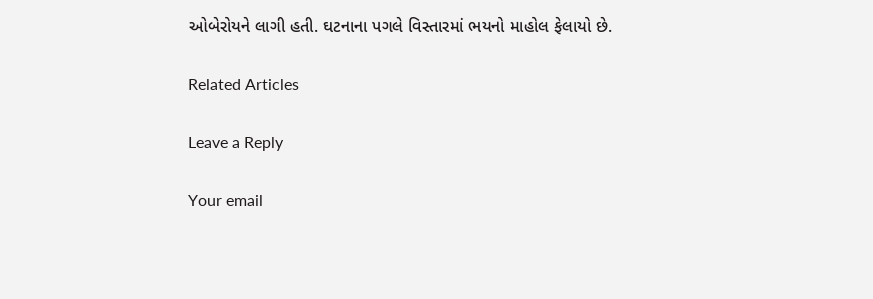ઓબેરોયને લાગી હતી. ઘટનાના પગલે વિસ્તારમાં ભયનો માહોલ ફેલાયો છે.

Related Articles

Leave a Reply

Your email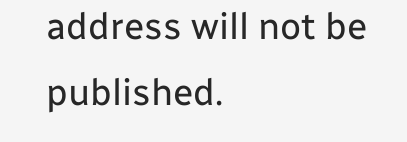address will not be published.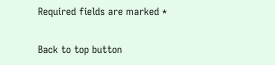Required fields are marked *

Back to top button